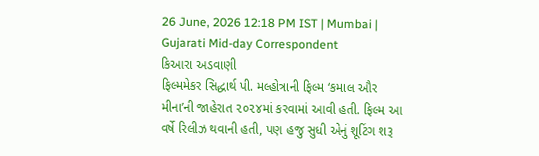26 June, 2026 12:18 PM IST | Mumbai | Gujarati Mid-day Correspondent
કિઆરા અડવાણી
ફિલ્મમેકર સિદ્ધાર્થ પી. મલ્હોત્રાની ફિલ્મ ‘કમાલ ઔર મીના’ની જાહેરાત ૨૦૨૪માં કરવામાં આવી હતી. ફિલ્મ આ વર્ષે રિલીઝ થવાની હતી, પણ હજુ સુધી એનું શૂટિંગ શરૂ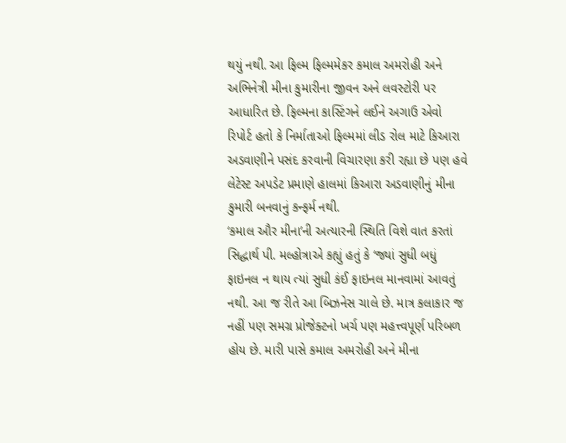થયું નથી. આ ફિલ્મ ફિલ્મમેકર કમાલ અમરોહી અને અભિનેત્રી મીના કુમારીના જીવન અને લવસ્ટોરી પર આધારિત છે. ફિલ્મના કાસ્ટિંગને લઈને અગાઉ એવો રિપોર્ટ હતો કે નિર્માતાઓ ફિલ્મમાં લીડ રોલ માટે કિઆરા અડવાણીને પસંદ કરવાની વિચારણા કરી રહ્યા છે પણ હવે લેટેસ્ટ અપડેટ પ્રમાણે હાલમાં કિઆરા અડવાણીનું મીના કુમારી બનવાનું કન્ફર્મ નથી.
‘કમાલ ઔર મીના’ની અત્યારની સ્થિતિ વિશે વાત કરતાં સિદ્ધાર્થ પી. મલ્હોત્રાએ કહ્યું હતું કે ‘જ્યાં સુધી બધું ફાઇનલ ન થાય ત્યાં સુધી કંઈ ફાઇનલ માનવામાં આવતું નથી. આ જ રીતે આ બિઝનેસ ચાલે છે. માત્ર કલાકાર જ નહીં પણ સમગ્ર પ્રોજેક્ટનો ખર્ચ પણ મહત્ત્વપૂર્ણ પરિબળ હોય છે. મારી પાસે કમાલ અમરોહી અને મીના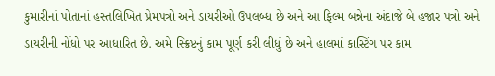કુમારીનાં પોતાનાં હસ્તલિખિત પ્રેમપત્રો અને ડાયરીઓ ઉપલબ્ધ છે અને આ ફિલ્મ બન્નેના અંદાજે બે હજાર પત્રો અને ડાયરીની નોંધો પર આધારિત છે. અમે સ્ક્રિપ્ટનું કામ પૂર્ણ કરી લીધું છે અને હાલમાં કાસ્ટિંગ પર કામ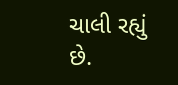ચાલી રહ્યું છે.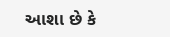આશા છે કે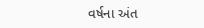વર્ષના અંત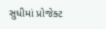સુધીમાં પ્રોજેક્ટ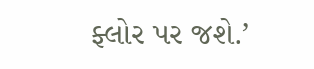ફ્લોર પર જશે.’